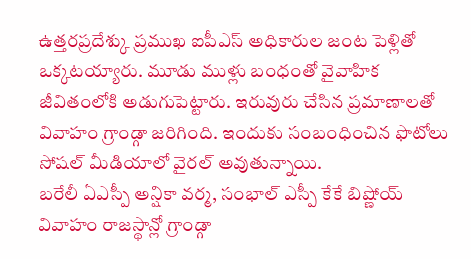ఉత్తరప్రదేశ్కు ప్రముఖ ఐపీఎస్ అధికారుల జంట పెళ్లితో ఒక్కటయ్యారు. మూడు ముళ్లు బంధంతో వైవాహిక జీవితంలోకి అడుగుపెట్టారు. ఇరువురు చేసిన ప్రమాణాలతో వివాహం గ్రాండ్గా జరిగింది. ఇందుకు సంబంధించిన ఫొటోలు సోషల్ మీడియాలో వైరల్ అవుతున్నాయి.
బరేలీ ఏఎస్పీ అన్షికా వర్మ, సంభాల్ ఎస్పీ కేకే బిష్ణోయ్ వివాహం రాజస్థాన్లో గ్రాండ్గా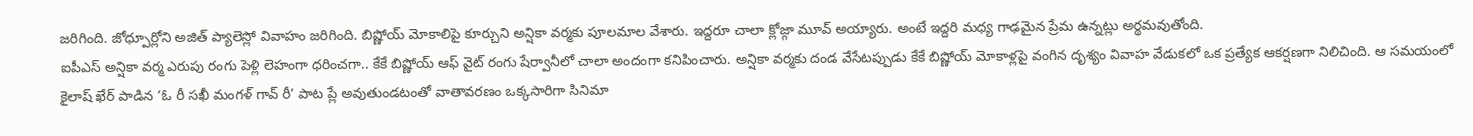జరిగింది. జోధ్పూర్లోని అజిత్ ప్యాలెస్లో వివాహం జరిగింది. బిష్ణోయ్ మోకాలిపై కూర్చుని అన్షికా వర్మకు పూలమాల వేశారు. ఇద్దరూ చాలా క్లోజ్గా మూవ్ అయ్యారు. అంటే ఇద్దరి మధ్య గాఢమైన ప్రేమ ఉన్నట్లు అర్థమవుతోంది.
ఐపీఎస్ అన్షికా వర్మ ఎరుపు రంగు పెళ్లి లెహంగా ధరించగా.. కేకే బిష్ణోయ్ ఆఫ్ వైట్ రంగు షేర్వానీలో చాలా అందంగా కనిపించారు. అన్షికా వర్మకు దండ వేసేటప్పుడు కేకే బిష్ణోయ్ మోకాళ్లపై వంగిన దృశ్యం వివాహ వేడుకలో ఒక ప్రత్యేక ఆకర్షణగా నిలిచింది. ఆ సమయంలో కైలాష్ ఖేర్ పాడిన ‘ఓ రీ సఖీ మంగళ్ గావ్ రీ’ పాట ప్లే అవుతుండటంతో వాతావరణం ఒక్కసారిగా సినిమా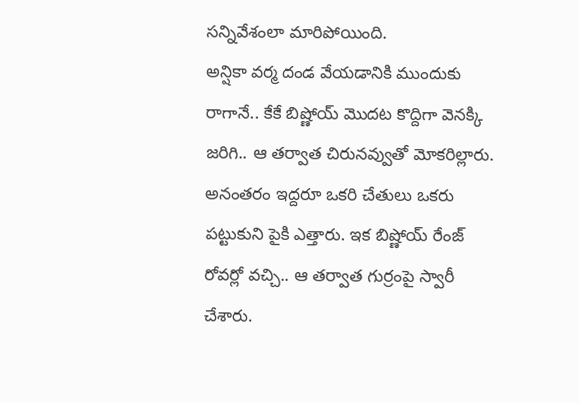సన్నివేశంలా మారిపోయింది.
అన్షికా వర్మ దండ వేయడానికి ముందుకు రాగానే.. కేకే బిష్ణోయ్ మొదట కొద్దిగా వెనక్కి జరిగి.. ఆ తర్వాత చిరునవ్వుతో మోకరిల్లారు. అనంతరం ఇద్దరూ ఒకరి చేతులు ఒకరు పట్టుకుని పైకి ఎత్తారు. ఇక బిష్ణోయ్ రేంజ్ రోవర్లో వచ్చి.. ఆ తర్వాత గుర్రంపై స్వారీ చేశారు.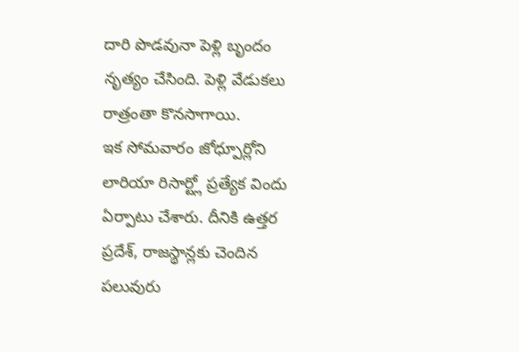దారి పొడవునా పెళ్లి బృందం నృత్యం చేసింది. పెళ్లి వేడుకలు రాత్రంతా కొనసాగాయి.
ఇక సోమవారం జోధ్పూర్లోని లారియా రిసార్ట్లో ప్రత్యేక విందు ఏర్పాటు చేశారు. దీనికి ఉత్తర ప్రదేశ్, రాజస్థాన్లకు చెందిన పలువురు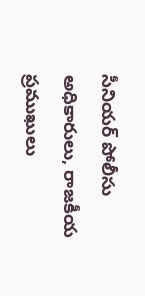సీనియర్ పోలీసు అధికారులు, రాజకీయ ప్రముఖులు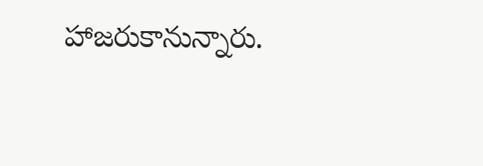హాజరుకానున్నారు.